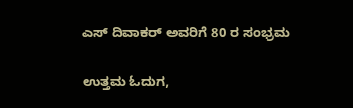ಎಸ್ ದಿವಾಕರ್ ಅವರಿಗೆ 80 ರ ಸಂಭ್ರಮ

ಉತ್ತಮ ಓದುಗ,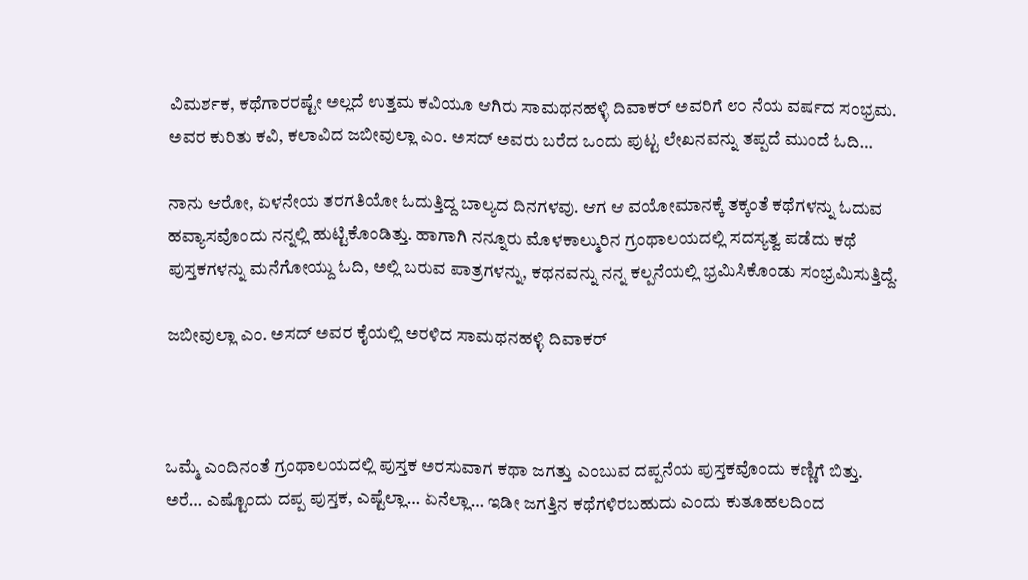ವಿಮರ್ಶಕ, ಕಥೆಗಾರರಷ್ಟೇ ಅಲ್ಲದೆ ಉತ್ತಮ ಕವಿಯೂ ಆಗಿರು ಸಾಮಥನಹಳ್ಳಿ ದಿವಾಕರ್ ಅವರಿಗೆ ೮೦ ನೆಯ ವರ್ಷದ ಸಂಭ್ರಮ. ಅವರ ಕುರಿತು ಕವಿ, ಕಲಾವಿದ ಜಬೀವುಲ್ಲಾ ಎಂ. ಅಸದ್ ಅವರು ಬರೆದ ಒಂದು ಪುಟ್ಟ ಲೇಖನವನ್ನು ತಪ್ಪದೆ ಮುಂದೆ ಓದಿ…

ನಾನು ಆರೋ, ಏಳನೇಯ ತರಗತಿಯೋ ಓದುತ್ತಿದ್ದ ಬಾಲ್ಯದ ದಿನಗಳವು. ಆಗ ಆ ವಯೋಮಾನಕ್ಕೆ ತಕ್ಕಂತೆ ಕಥೆಗಳನ್ನು ಓದುವ ಹವ್ಯಾಸವೊಂದು ನನ್ನಲ್ಲಿ ಹುಟ್ಟಿಕೊಂಡಿತ್ತು. ಹಾಗಾಗಿ ನನ್ನೂರು ಮೊಳಕಾಲ್ಮುರಿನ ಗ್ರಂಥಾಲಯದಲ್ಲಿ ಸದಸ್ಯತ್ವ ಪಡೆದು ಕಥೆ ಪುಸ್ತಕಗಳನ್ನು ಮನೆಗೋಯ್ದು ಓದಿ, ಅಲ್ಲಿ ಬರುವ ಪಾತ್ರಗಳನ್ನು, ಕಥನವನ್ನು ನನ್ನ ಕಲ್ಪನೆಯಲ್ಲಿ ಭ್ರಮಿಸಿಕೊಂಡು ಸಂಭ್ರಮಿಸುತ್ತಿದ್ದೆ.

ಜಬೀವುಲ್ಲಾ ಎಂ. ಅಸದ್ ಅವರ ಕೈಯಲ್ಲಿ ಅರಳಿದ ಸಾಮಥನಹಳ್ಳಿ ದಿವಾಕರ್



ಒಮ್ಮೆ ಎಂದಿನಂತೆ ಗ್ರಂಥಾಲಯದಲ್ಲಿ ಪುಸ್ತಕ ಅರಸುವಾಗ ಕಥಾ ಜಗತ್ತು ಎಂಬುವ ದಪ್ಪನೆಯ ಪುಸ್ತಕವೊಂದು ಕಣ್ಣಿಗೆ ಬಿತ್ತು. ಅರೆ… ಎಷ್ಟೊಂದು ದಪ್ಪ ಪುಸ್ತಕ, ಎಷ್ಟೆಲ್ಲಾ… ಏನೆಲ್ಲಾ… ಇಡೀ ಜಗತ್ತಿನ ಕಥೆಗಳಿರಬಹುದು ಎಂದು ಕುತೂಹಲದಿಂದ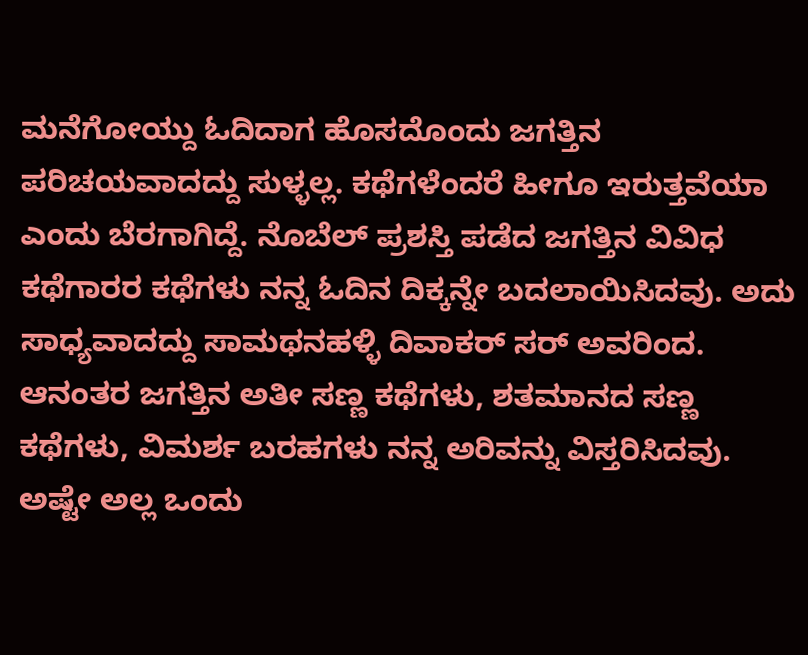ಮನೆಗೋಯ್ದು ಓದಿದಾಗ ಹೊಸದೊಂದು ಜಗತ್ತಿನ ಪರಿಚಯವಾದದ್ದು ಸುಳ್ಳಲ್ಲ. ಕಥೆಗಳೆಂದರೆ ಹೀಗೂ ಇರುತ್ತವೆಯಾ ಎಂದು ಬೆರಗಾಗಿದ್ದೆ. ನೊಬೆಲ್ ಪ್ರಶಸ್ತಿ ಪಡೆದ ಜಗತ್ತಿನ ವಿವಿಧ ಕಥೆಗಾರರ ಕಥೆಗಳು ನನ್ನ ಓದಿನ ದಿಕ್ಕನ್ನೇ ಬದಲಾಯಿಸಿದವು. ಅದು ಸಾಧ್ಯವಾದದ್ದು ಸಾಮಥನಹಳ್ಳಿ ದಿವಾಕರ್ ಸರ್ ಅವರಿಂದ. ಆನಂತರ ಜಗತ್ತಿನ ಅತೀ ಸಣ್ಣ ಕಥೆಗಳು, ಶತಮಾನದ ಸಣ್ಣ ಕಥೆಗಳು, ವಿಮರ್ಶ ಬರಹಗಳು ನನ್ನ ಅರಿವನ್ನು ವಿಸ್ತರಿಸಿದವು. ಅಷ್ಟೇ ಅಲ್ಲ ಒಂದು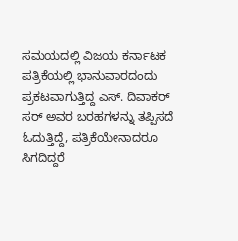ಸಮಯದಲ್ಲಿ ವಿಜಯ ಕರ್ನಾಟಕ ಪತ್ರಿಕೆಯಲ್ಲಿ ಭಾನುವಾರದಂದು ಪ್ರಕಟವಾಗುತ್ತಿದ್ದ ಎಸ್. ದಿವಾಕರ್ ಸರ್ ಅವರ ಬರಹಗಳನ್ನು ತಪ್ಪಿಸದೆ ಓದುತ್ತಿದ್ದೆ, ಪತ್ರಿಕೆಯೇನಾದರೂ ಸಿಗದಿದ್ದರೆ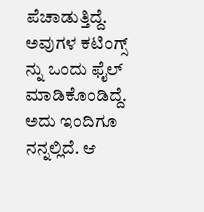ಪೆಚಾಡುತ್ತಿದ್ದೆ. ಅವುಗಳ ಕಟಿಂಗ್ಸ್ ನ್ನು ಒಂದು ಫೈಲ್ ಮಾಡಿಕೊಂಡಿದ್ದೆ. ಅದು ಇಂದಿಗೂ ನನ್ನಲ್ಲಿದೆ. ಆ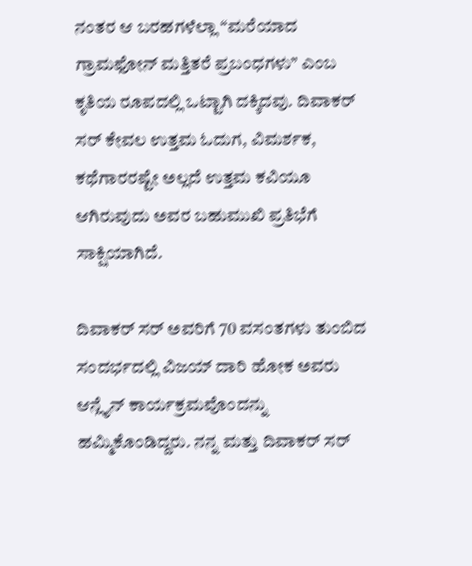ನಂತರ ಆ ಬರಹಗಳೆಲ್ಲಾ “ಮರೆಯಾದ ಗ್ರಾಮಫೋನ್ ಮತ್ತಿತರೆ ಪ್ರಬಂಧಗಳು” ಎಂಬ ಕೃತಿಯ ರೂಪದಲ್ಲಿ ಒಟ್ಟಾಗಿ ದಕ್ಕಿದವು. ದಿವಾಕರ್ ಸರ್ ಕೇವಲ ಉತ್ತಮ ಓದುಗ, ವಿಮರ್ಶಕ, ಕಥೆಗಾರರಷ್ಟೇ ಅಲ್ಲದೆ ಉತ್ತಮ ಕವಿಯೂ ಆಗಿರುವುದು ಅವರ ಬಹುಮುಖಿ ಪ್ರತಿಭೆಗೆ ಸಾಕ್ಷಿಯಾಗಿದೆ.

ದಿವಾಕರ್ ಸರ್ ಅವರಿಗೆ 70 ವಸಂತಗಳು ತುಂಬಿದ ಸಂದರ್ಭದಲ್ಲಿ ವಿಜಯ್ ದಾರಿ ಹೋಕ ಅವರು ಆನ್ಲೈನ್ ಕಾರ್ಯಕ್ರಮವೊಂದನ್ನು ಹಮ್ಮಿಕೊಂಡಿದ್ದರು. ನನ್ನ ಮತ್ತು ದಿವಾಕರ್ ಸರ್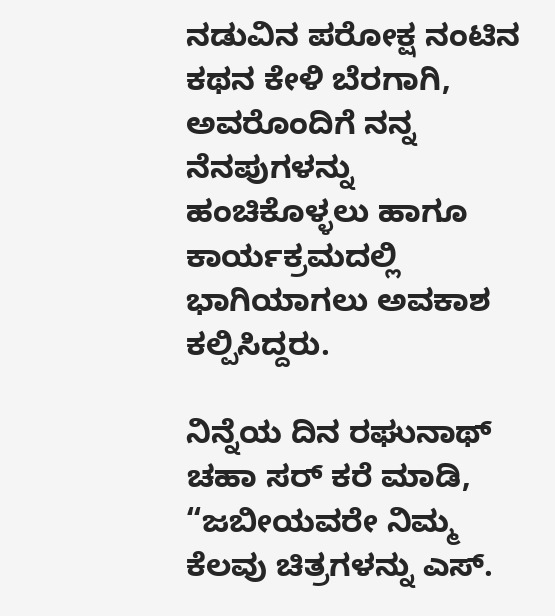ನಡುವಿನ ಪರೋಕ್ಷ ನಂಟಿನ ಕಥನ ಕೇಳಿ ಬೆರಗಾಗಿ, ಅವರೊಂದಿಗೆ ನನ್ನ ನೆನಪುಗಳನ್ನು ಹಂಚಿಕೊಳ್ಳಲು ಹಾಗೂ ಕಾರ್ಯಕ್ರಮದಲ್ಲಿ ಭಾಗಿಯಾಗಲು ಅವಕಾಶ ಕಲ್ಪಿಸಿದ್ದರು.

ನಿನ್ನೆಯ ದಿನ ರಘುನಾಥ್ ಚಹಾ ಸರ್ ಕರೆ ಮಾಡಿ, “ಜಬೀಯವರೇ ನಿಮ್ಮ ಕೆಲವು ಚಿತ್ರಗಳನ್ನು ಎಸ್.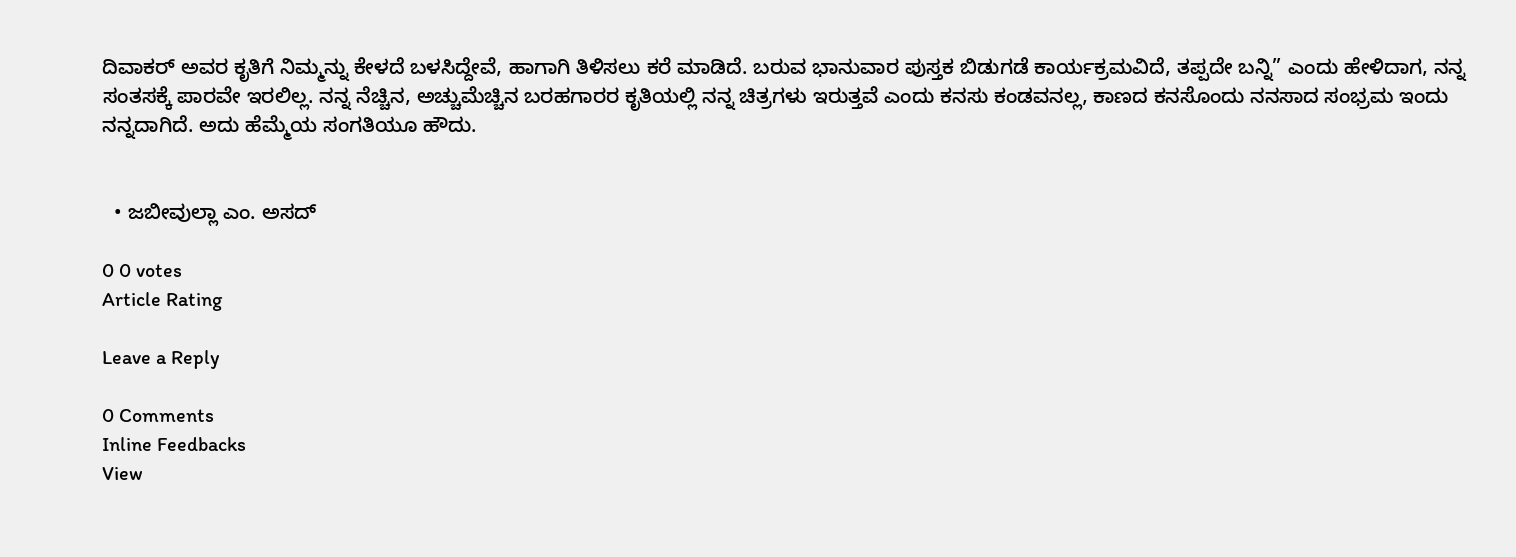ದಿವಾಕರ್ ಅವರ ಕೃತಿಗೆ ನಿಮ್ಮನ್ನು ಕೇಳದೆ ಬಳಸಿದ್ದೇವೆ, ಹಾಗಾಗಿ ತಿಳಿಸಲು ಕರೆ ಮಾಡಿದೆ. ಬರುವ ಭಾನುವಾರ ಪುಸ್ತಕ ಬಿಡುಗಡೆ ಕಾರ್ಯಕ್ರಮವಿದೆ, ತಪ್ಪದೇ ಬನ್ನಿ” ಎಂದು ಹೇಳಿದಾಗ, ನನ್ನ ಸಂತಸಕ್ಕೆ ಪಾರವೇ ಇರಲಿಲ್ಲ. ನನ್ನ ನೆಚ್ಚಿನ, ಅಚ್ಚುಮೆಚ್ಚಿನ ಬರಹಗಾರರ ಕೃತಿಯಲ್ಲಿ ನನ್ನ ಚಿತ್ರಗಳು ಇರುತ್ತವೆ ಎಂದು ಕನಸು ಕಂಡವನಲ್ಲ, ಕಾಣದ ಕನಸೊಂದು ನನಸಾದ ಸಂಭ್ರಮ ಇಂದು ನನ್ನದಾಗಿದೆ. ಅದು ಹೆಮ್ಮೆಯ ಸಂಗತಿಯೂ ಹೌದು.


  • ಜಬೀವುಲ್ಲಾ ಎಂ. ಅಸದ್

0 0 votes
Article Rating

Leave a Reply

0 Comments
Inline Feedbacks
View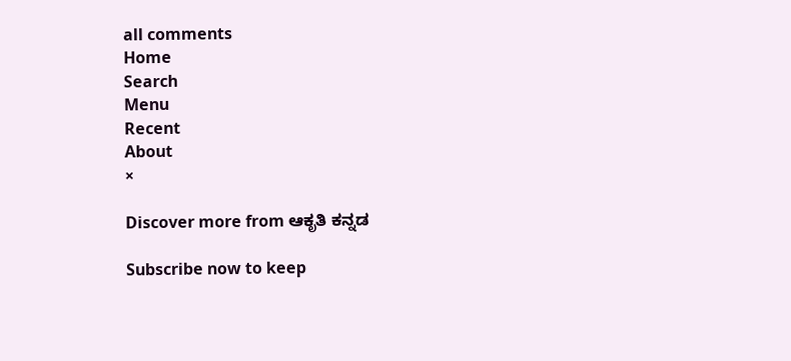all comments
Home
Search
Menu
Recent
About
×

Discover more from ಆಕೃತಿ ಕನ್ನಡ

Subscribe now to keep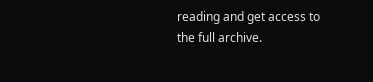reading and get access to the full archive.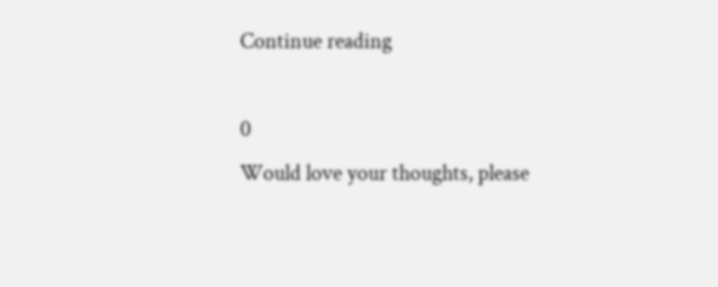Continue reading

0
Would love your thoughts, please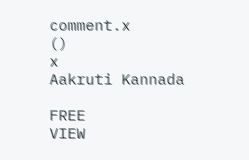comment.x
()
x
Aakruti Kannada

FREE
VIEW